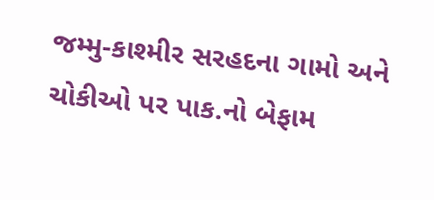જમ્મુ-કાશ્મીર સરહદના ગામો અને ચોકીઓ પર પાક.નો બેફામ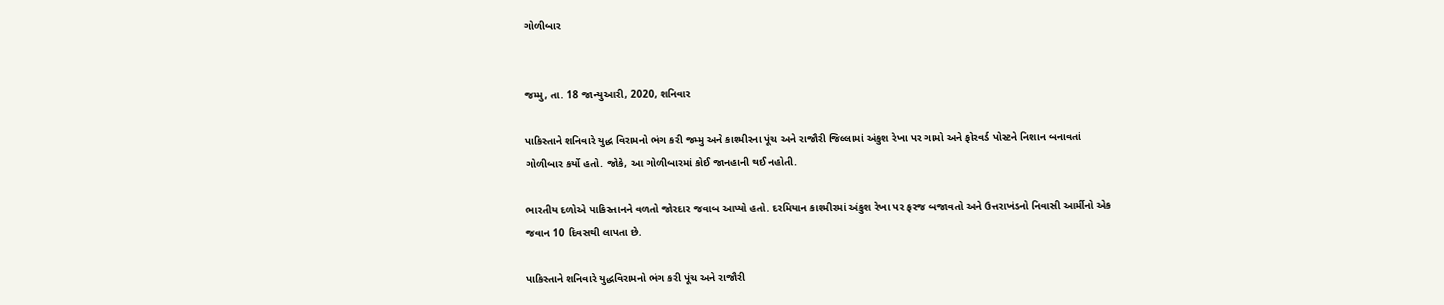ગોળીબાર


જમ્મુ, તા. 18 જાન્યુઆરી, 2020, શનિવાર

પાકિસ્તાને શનિવારે યુદ્ધ વિરામનો ભંગ કરી જમ્મુ અને કાશ્મીરના પૂંચ અને રાજૌરી જિલ્લામાં અંકુશ રેખા પર ગામો અને ફોરવર્ડ પોસ્ટને નિશાન બનાવતાં ગોળીબાર કર્યો હતો. જોકે, આ ગોળીબારમાં કોઈ જાનહાની થઈ નહોતી.

ભારતીય દળોએ પાકિસ્તાનને વળતો જોરદાર જવાબ આપ્યો હતો. દરમિયાન કાશ્મીરમાં અંકુશ રેખા પર ફરજ બજાવતો અને ઉત્તરાખંડનો નિવાસી આર્મીનો એક જવાન 10 દિવસથી લાપતા છે.

પાકિસ્તાને શનિવારે યુદ્ધવિરામનો ભંગ કરી પૂંચ અને રાજૌરી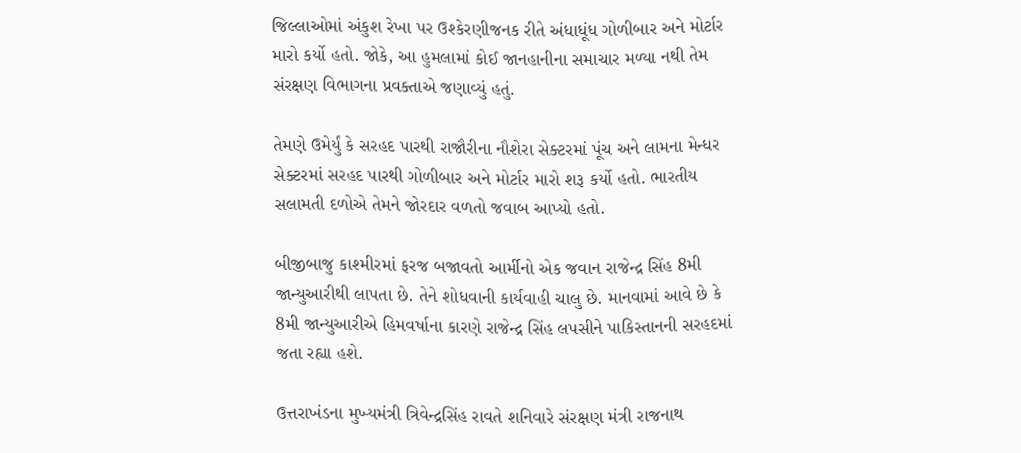જિલ્લાઓમાં અંકુશ રેખા પર ઉશ્કેરણીજનક રીતે અંધાધૂંધ ગોળીબાર અને મોર્ટાર મારો કર્યો હતો. જોકે, આ હુમલામાં કોઈ જાનહાનીના સમાચાર મળ્યા નથી તેમ સંરક્ષણ વિભાગના પ્રવક્તાએ જણાવ્યું હતું.

તેમણે ઉમેર્યું કે સરહદ પારથી રાજૌરીના નૌશેરા સેક્ટરમાં પૂંચ અને લામના મેન્ધર સેક્ટરમાં સરહદ પારથી ગોળીબાર અને મોર્ટાર મારો શરૂ કર્યો હતો. ભારતીય સલામતી દળોએ તેમને જોરદાર વળતો જવાબ આપ્યો હતો.

બીજીબાજુ કાશ્મીરમાં ફરજ બજાવતો આર્મીનો એક જવાન રાજેન્દ્ર સિંહ 8મી જાન્યુઆરીથી લાપતા છે. તેને શોધવાની કાર્યવાહી ચાલુ છે. માનવામાં આવે છે કે 8મી જાન્યુઆરીએ હિમવર્ષાના કારણે રાજેન્દ્ર સિંહ લપસીને પાકિસ્તાનની સરહદમાં જતા રહ્યા હશે.

ઉત્તરાખંડના મુખ્યમંત્રી ત્રિવેન્દ્રસિંહ રાવતે શનિવારે સંરક્ષણ મંત્રી રાજનાથ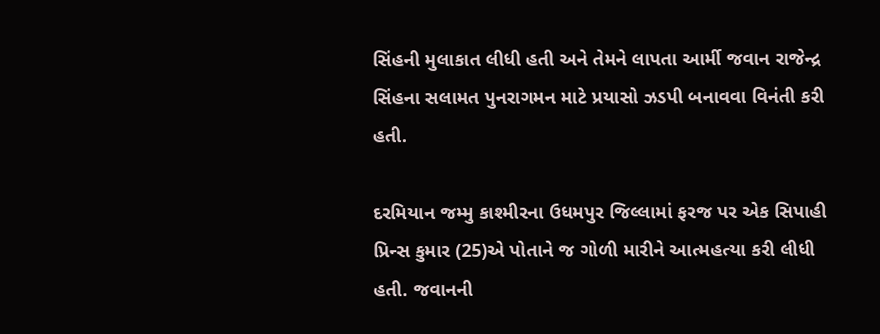સિંહની મુલાકાત લીધી હતી અને તેમને લાપતા આર્મી જવાન રાજેન્દ્ર સિંહના સલામત પુનરાગમન માટે પ્રયાસો ઝડપી બનાવવા વિનંતી કરી હતી.

દરમિયાન જમ્મુ કાશ્મીરના ઉધમપુર જિલ્લામાં ફરજ પર એક સિપાહી પ્રિન્સ કુમાર (25)એ પોતાને જ ગોળી મારીને આત્મહત્યા કરી લીધી હતી. જવાનની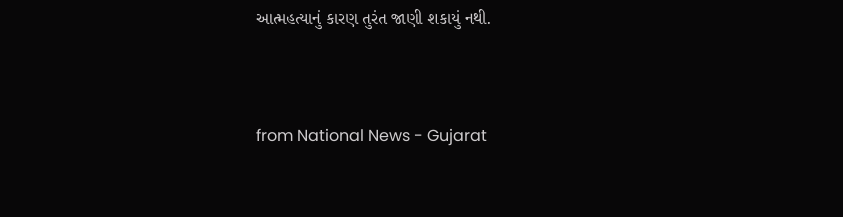આત્મહત્યાનું કારણ તુરંત જાણી શકાયું નથી.



from National News - Gujarat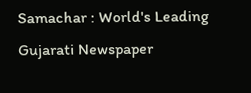Samachar : World's Leading Gujarati Newspaper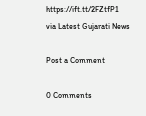https://ift.tt/2FZtfP1
via Latest Gujarati News

Post a Comment

0 Comments